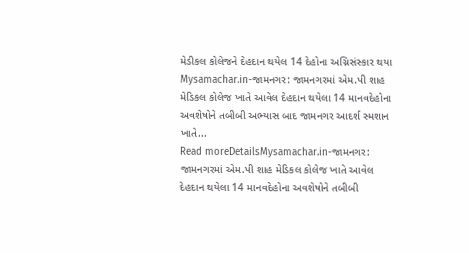મેડીકલ કોલેજને દેહદાન થયેલ 14 દેહોના અગ્નિસંસ્કાર થયા
Mysamachar.in-જામનગર: જામનગરમાં એમ.પી શાહ મેડિકલ કોલેજ ખાતે આવેલ દેહદાન થયેલા 14 માનવદેહોના અવશેષોને તબીબી અભ્યાસ બાદ જામનગર આદર્શ સ્મશાન ખાતે...
Read moreDetailsMysamachar.in-જામનગર: જામનગરમાં એમ.પી શાહ મેડિકલ કોલેજ ખાતે આવેલ દેહદાન થયેલા 14 માનવદેહોના અવશેષોને તબીબી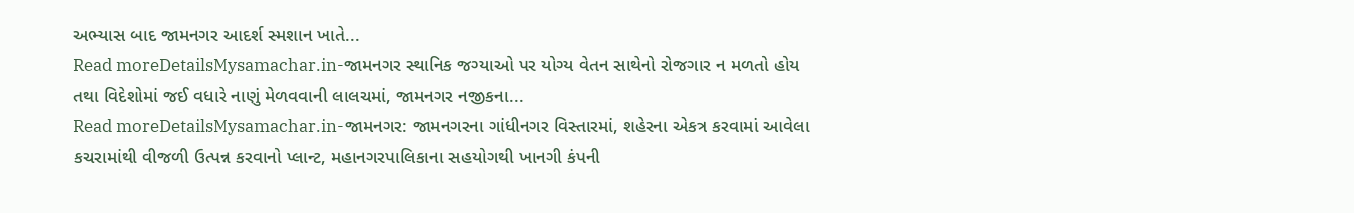અભ્યાસ બાદ જામનગર આદર્શ સ્મશાન ખાતે...
Read moreDetailsMysamachar.in-જામનગર સ્થાનિક જગ્યાઓ પર યોગ્ય વેતન સાથેનો રોજગાર ન મળતો હોય તથા વિદેશોમાં જઈ વધારે નાણું મેળવવાની લાલચમાં, જામનગર નજીકના...
Read moreDetailsMysamachar.in-જામનગર: જામનગરના ગાંધીનગર વિસ્તારમાં, શહેરના એકત્ર કરવામાં આવેલા કચરામાંથી વીજળી ઉત્પન્ન કરવાનો પ્લાન્ટ, મહાનગરપાલિકાના સહયોગથી ખાનગી કંપની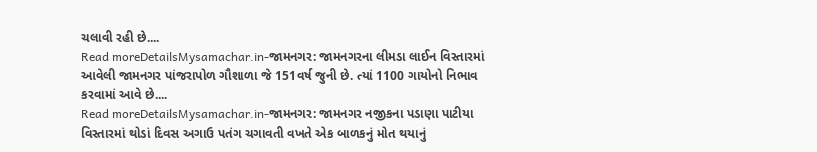ચલાવી રહી છે....
Read moreDetailsMysamachar.in-જામનગર: જામનગરના લીમડા લાઈન વિસ્તારમાં આવેલી જામનગર પાંજરાપોળ ગૌશાળા જે 151વર્ષ જુની છે. ત્યાં 1100 ગાયોનો નિભાવ કરવામાં આવે છે....
Read moreDetailsMysamachar.in-જામનગર: જામનગર નજીકના પડાણા પાટીયા વિસ્તારમાં થોડાં દિવસ અગાઉ પતંગ ચગાવતી વખતે એક બાળકનું મોત થયાનું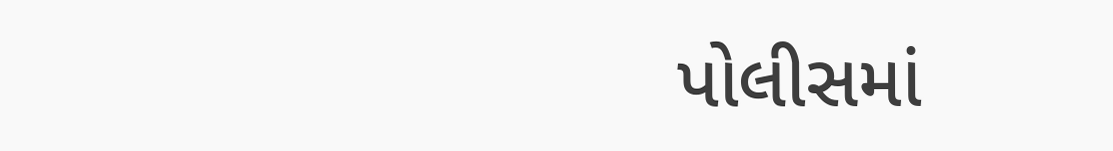પોલીસમાં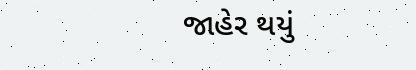જાહેર થયું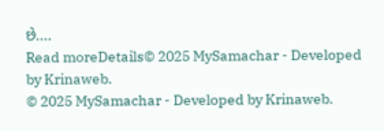છે....
Read moreDetails© 2025 MySamachar - Developed by Krinaweb.
© 2025 MySamachar - Developed by Krinaweb.